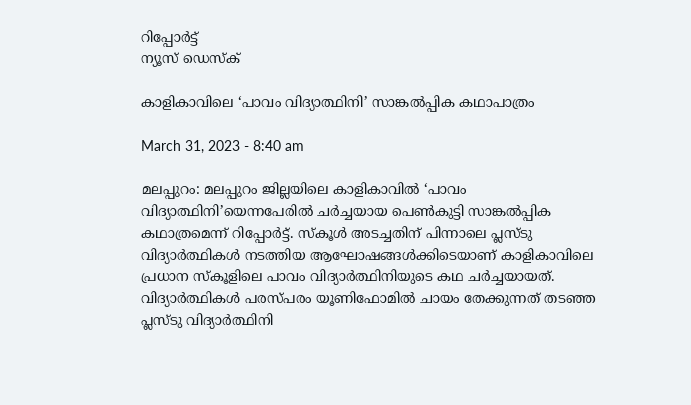റിപ്പോര്‍ട്ട്
ന്യൂസ് ഡെസ്ക്

കാളികാവിലെ ‘പാവം വിദ്യാത്ഥിനി’ സാങ്കല്‍പ്പിക കഥാപാത്രം

March 31, 2023 - 8:40 am

മലപ്പുറം: മലപ്പുറം ജില്ലയിലെ കാളികാവില്‍ ‘പാവം വിദ്യാത്ഥിനി’യെന്നപേരില്‍ ചര്‍ച്ചയായ പെണ്‍കുട്ടി സാങ്കല്‍പ്പിക കഥാത്രമെന്ന്‌ റിപ്പോര്‍ട്ട്‌. സ്‌കൂള്‍ അടച്ചതിന്‌ പിന്നാലെ പ്ലസ്‌ടു വിദ്യാര്‍ത്ഥികള്‍ നടത്തിയ ആഘോഷങ്ങള്‍ക്കിടെയാണ്‌ കാളികാവിലെ പ്രധാന സ്‌കൂളിലെ പാവം വിദ്യാര്‍ത്ഥിനിയുടെ കഥ ചര്‍ച്ചയായത്‌. വിദ്യാര്‍ത്ഥികള്‍ പരസ്‌പരം യൂണിഫോമില്‍ ചായം തേക്കുന്നത്‌ തടഞ്ഞ പ്ലസ്‌ടു വിദ്യാര്‍ത്ഥിനി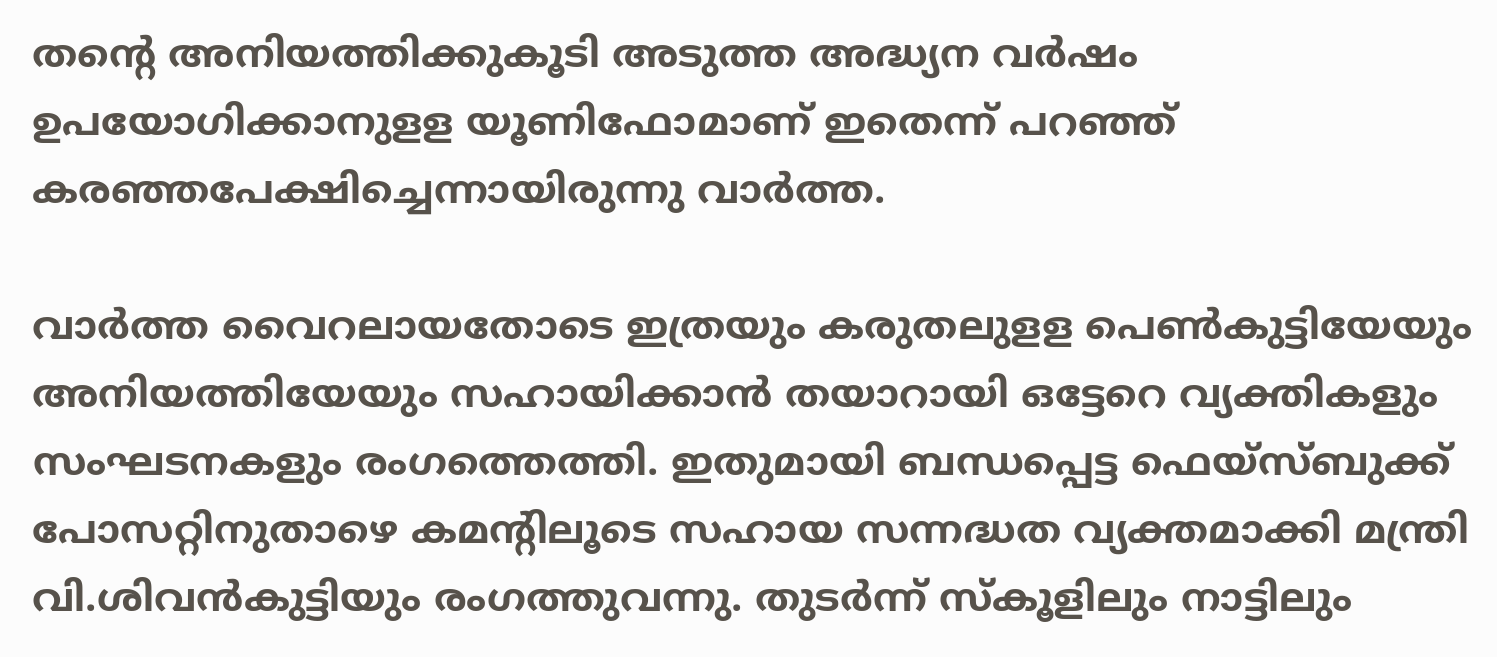തന്റെ അനിയത്തിക്കുകൂടി അടുത്ത അദ്ധ്യന വര്‍ഷം ഉപയോഗിക്കാനുളള യൂണിഫോമാണ്‌ ഇതെന്ന്‌ പറഞ്ഞ്‌ കരഞ്ഞപേക്ഷിച്ചെന്നായിരുന്നു വാര്‍ത്ത.

വാര്‍ത്ത വൈറലായതോടെ ഇത്രയും കരുതലുളള പെണ്‍കുട്ടിയേയും അനിയത്തിയേയും സഹായിക്കാന്‍ തയാറായി ഒട്ടേറെ വ്യക്തികളും സംഘടനകളും രംഗത്തെത്തി. ഇതുമായി ബന്ധപ്പെട്ട ഫെയ്‌സ്‌ബുക്ക്‌ പോസറ്റിനുതാഴെ കമന്റിലൂടെ സഹായ സന്നദ്ധത വ്യക്തമാക്കി മന്ത്രി വി.ശിവന്‍കുട്ടിയും രംഗത്തുവന്നു. തുടര്‍ന്ന്‌ സ്‌കൂളിലും നാട്ടിലും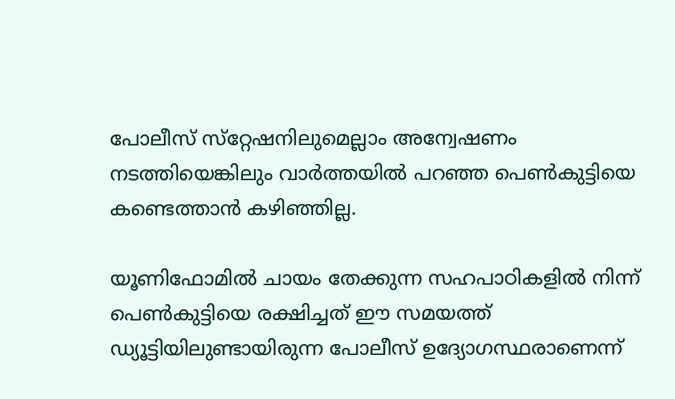പോലീസ്‌ സ്‌റ്റേഷനിലുമെല്ലാം അന്വേഷണം നടത്തിയെങ്കിലും വാര്‍ത്തയില്‍ പറഞ്ഞ പെണ്‍കുട്ടിയെ കണ്ടെത്താന്‍ കഴിഞ്ഞില്ല.

യൂണിഫോമില്‍ ചായം തേക്കുന്ന സഹപാഠികളില്‍ നിന്ന്‌ പെണ്‍കുട്ടിയെ രക്ഷിച്ചത്‌ ഈ സമയത്ത്‌ ഡ്യൂട്ടിയിലുണ്ടായിരുന്ന പോലീസ്‌ ഉദ്യോഗസ്ഥരാണെന്ന്‌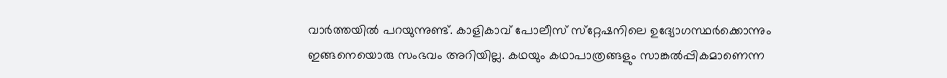വാര്‍ത്തയില്‍ പറയുന്നുണ്ട്‌. കാളികാവ്‌ പോലീസ്‌ സ്‌റ്റേഷനിലെ ഉദ്യോഗസ്ഥര്‍ക്കൊന്നും ഇങ്ങനെയൊരു സംഭവം അറിയില്ല. കഥയും കഥാപാത്രങ്ങളും സാങ്കല്‍പ്പികമാണെന്ന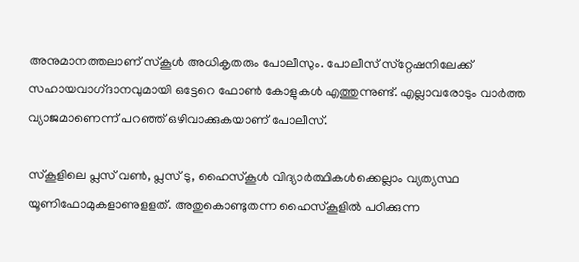അനുമാനത്തലാണ്‌ സ്‌കൂള്‍ അധികൃതരും പോലീസും. പോലീസ്‌ സ്‌റ്റേഷനിലേക്ക്‌ സഹായവാഗ്‌ദാനവുമായി ഒട്ടേറെ ഫോണ്‍ കോളുകള്‍ എത്തുന്നുണ്ട്‌. എല്ലാവരോടും വാര്‍ത്ത വ്യാജമാണെന്ന്‌ പറഞ്ഞ്‌ ഒഴിവാക്കുകയാണ്‌ പോലീസ്‌.

സ്‌കൂളിലെ പ്ലസ്‌ വണ്‍, പ്ലസ്‌ ടു, ഹൈസ്‌കൂള്‍ വിദ്യാര്‍ത്ഥികള്‍ക്കെല്ലാം വ്യത്യസ്ഥ യൂണിഫോമുകളാണുളളത്‌. അതുകൊണ്ടുതന്ന ഹൈസ്‌കൂളില്‍ പഠിക്കുന്ന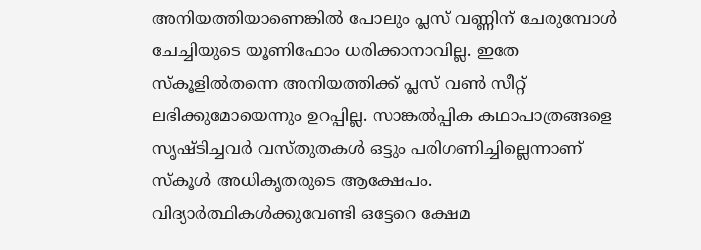അനിയത്തിയാണെങ്കില്‍ പോലും പ്ലസ് വണ്ണിന്‌ ചേരുമ്പോള്‍ ചേച്ചിയുടെ യൂണിഫോം ധരിക്കാനാവില്ല. ഇതേ സ്‌കൂളില്‍തന്നെ അനിയത്തിക്ക്‌ പ്ലസ് വണ്‍ സീറ്റ്‌ ലഭിക്കുമോയെന്നും ഉറപ്പില്ല. സാങ്കല്‍പ്പിക കഥാപാത്രങ്ങളെ സൃഷ്ടിച്ചവര്‍ വസ്‌തുതകള്‍ ഒട്ടും പരിഗണിച്ചില്ലെന്നാണ്‌ സ്‌കൂള്‍ അധികൃതരുടെ ആക്ഷേപം. വിദ്യാര്‍ത്ഥികള്‍ക്കുവേണ്ടി ഒട്ടേറെ ക്ഷേമ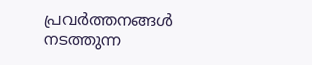പ്രവര്‍ത്തനങ്ങള്‍ നടത്തുന്ന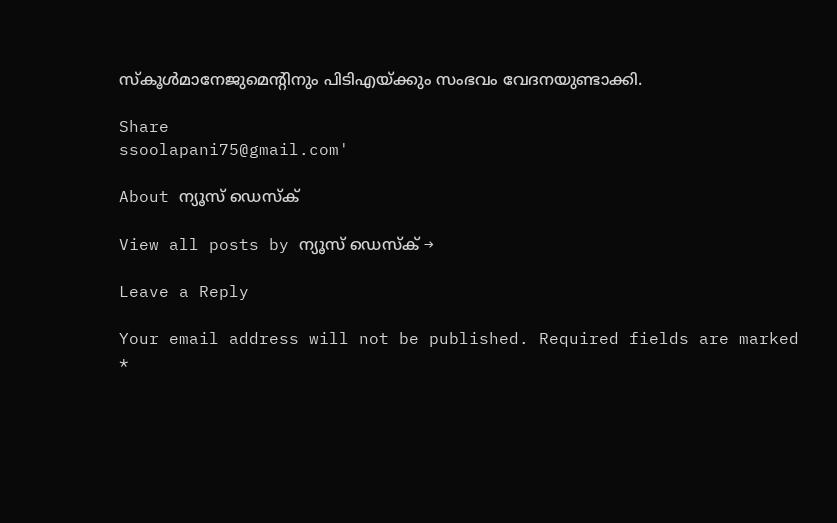സ്‌കൂള്‍മാനേജുമെന്റിനും പിടിഎയ്‌ക്കും സംഭവം വേദനയുണ്ടാക്കി.

Share
ssoolapani75@gmail.com'

About ന്യൂസ് ഡെസ്ക്

View all posts by ന്യൂസ് ഡെസ്ക് →

Leave a Reply

Your email address will not be published. Required fields are marked *